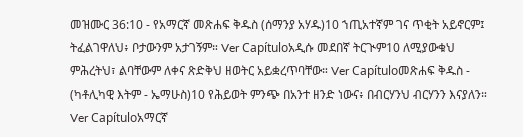መዝሙር 36:10 - የአማርኛ መጽሐፍ ቅዱስ (ሰማንያ አሃዱ)10 ኀጢአተኛም ገና ጥቂት አይኖርም፤ ትፈልገዋለህ፥ ቦታውንም አታገኝም። Ver Capítuloአዲሱ መደበኛ ትርጒም10 ለሚያውቁህ ምሕረትህ፣ ልባቸውም ለቀና ጽድቅህ ዘወትር አይቋረጥባቸው። Ver Capítuloመጽሐፍ ቅዱስ - (ካቶሊካዊ እትም - ኤማሁስ)10 የሕይወት ምንጭ በአንተ ዘንድ ነውና፥ በብርሃንህ ብርሃንን እናያለን። Ver Capítuloአማርኛ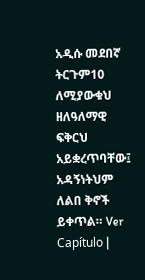አዲሱ መደበኛ ትርጉም10 ለሚያውቁህ ዘለዓለማዊ ፍቅርህ አይቋረጥባቸው፤ አዳኝነትህም ለልበ ቅኖች ይቀጥል። Ver Capítulo |